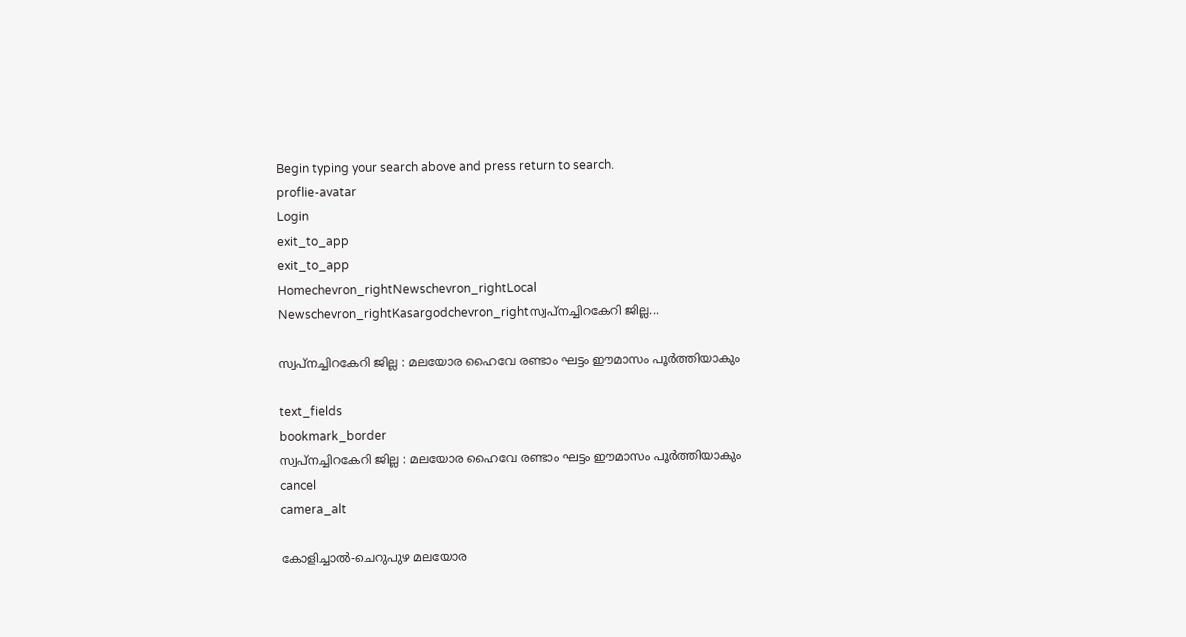Begin typing your search above and press return to search.
proflie-avatar
Login
exit_to_app
exit_to_app
Homechevron_rightNewschevron_rightLocal Newschevron_rightKasargodchevron_rightസ്വപ്നച്ചിറകേറി ജില്ല...

സ്വപ്നച്ചിറകേറി ജില്ല : മലയോര ഹൈവേ രണ്ടാം ഘട്ടം ഈമാസം പൂര്‍ത്തിയാകും

text_fields
bookmark_border
സ്വപ്നച്ചിറകേറി ജില്ല : മലയോര ഹൈവേ രണ്ടാം ഘട്ടം ഈമാസം പൂര്‍ത്തിയാകും
cancel
camera_alt

കോളിച്ചാല്‍-ചെറുപുഴ മലയോര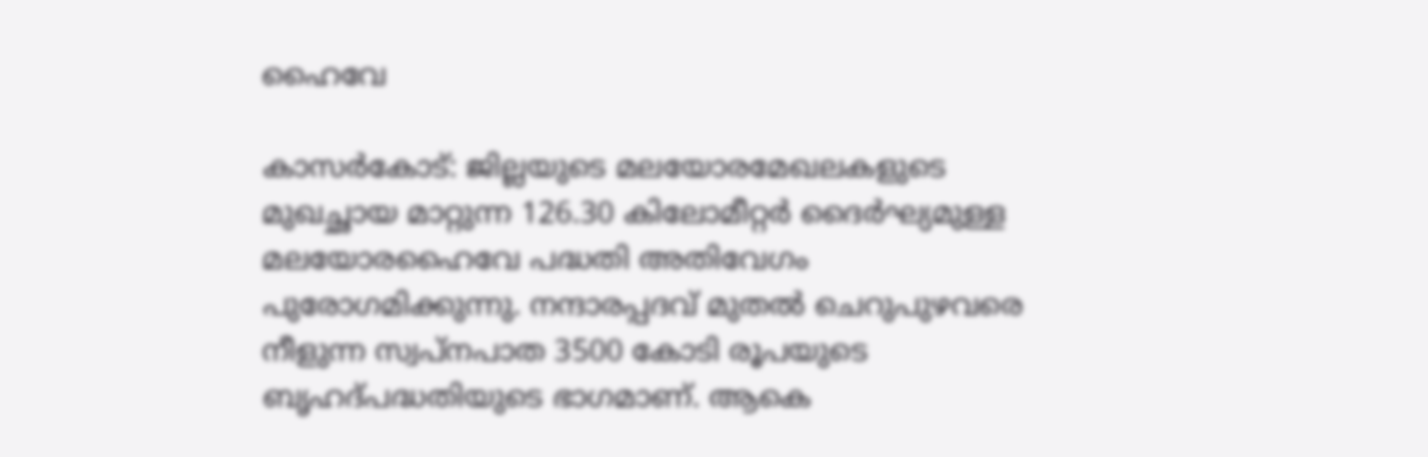ഹൈവേ

കാസർകോട്: ജില്ലയുടെ മലയോരമേഖലകളുടെ മുഖച്ഛായ മാറ്റുന്ന 126.30 കിലോമീറ്റര്‍ ദൈര്‍ഘ്യമുള്ള മലയോരഹൈവേ പദ്ധതി അതിവേഗം പുരോഗമിക്കുന്നു. നന്ദാരപ്പദവ് മുതല്‍ ചെറുപുഴവരെ നീളുന്ന സ്വപ്നപാത 3500 കോടി രൂപയുടെ ബൃഹദ്പദ്ധതിയുടെ ഭാഗമാണ്. ആകെ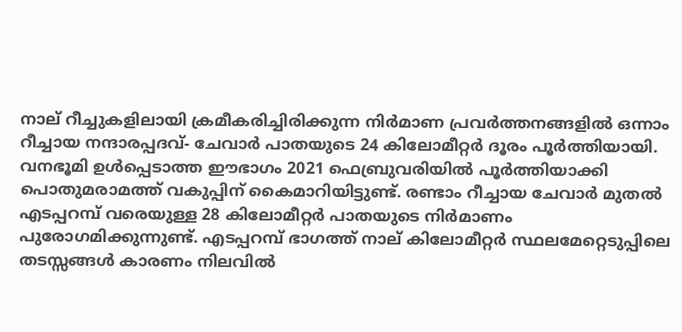നാല് റീച്ചുകളിലായി ക്രമീകരിച്ചിരിക്കുന്ന നിര്‍മാണ പ്രവര്‍ത്തനങ്ങളില്‍ ഒന്നാം റീച്ചായ നന്ദാരപ്പദവ്- ചേവാര്‍ പാതയുടെ 24 കിലോമീറ്റര്‍ ദൂരം പൂര്‍ത്തിയായി. വനഭൂമി ഉള്‍പ്പെടാത്ത ഈഭാഗം 2021 ഫെബ്രുവരിയില്‍ പൂര്‍ത്തിയാക്കി പൊതുമരാമത്ത് വകുപ്പിന് കൈമാറിയിട്ടുണ്ട്. രണ്ടാം റീച്ചായ ചേവാര്‍ മുതല്‍ എടപ്പറമ്പ് വരെയുള്ള 28 കിലോമീറ്റര്‍ പാതയുടെ നിര്‍മാണം പുരോഗമിക്കുന്നുണ്ട്. എടപ്പറമ്പ് ഭാഗത്ത് നാല് കിലോമീറ്റര്‍ സ്ഥലമേറ്റെടുപ്പിലെ തടസ്സങ്ങള്‍ കാരണം നിലവില്‍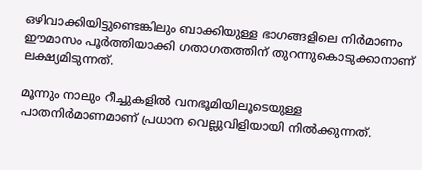ഒഴിവാക്കിയിട്ടുണ്ടെങ്കിലും ബാക്കിയുള്ള ഭാഗങ്ങളിലെ നിര്‍മാണം ഈമാസം പൂര്‍ത്തിയാക്കി ഗതാഗതത്തിന് തുറന്നുകൊടുക്കാനാണ് ലക്ഷ്യമിടുന്നത്.

മൂന്നും നാലും റീച്ചുകളില്‍ വനഭൂമിയിലൂടെയുള്ള പാതനിര്‍മാണമാണ് പ്രധാന വെല്ലുവിളിയായി നില്‍ക്കുന്നത്.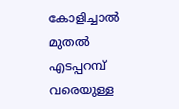കോളിച്ചാല്‍ മുതല്‍ എടപ്പറമ്പ് വരെയുള്ള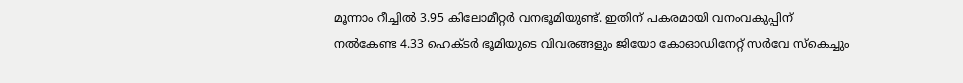മൂന്നാം റീച്ചില്‍ 3.95 കിലോമീറ്റര്‍ വനഭൂമിയുണ്ട്. ഇതിന് പകരമായി വനംവകുപ്പിന് നല്‍കേണ്ട 4.33 ഹെക്ടര്‍ ഭൂമിയുടെ വിവരങ്ങളും ജിയോ കോഓഡിനേറ്റ് സർവേ സ്‌കെച്ചും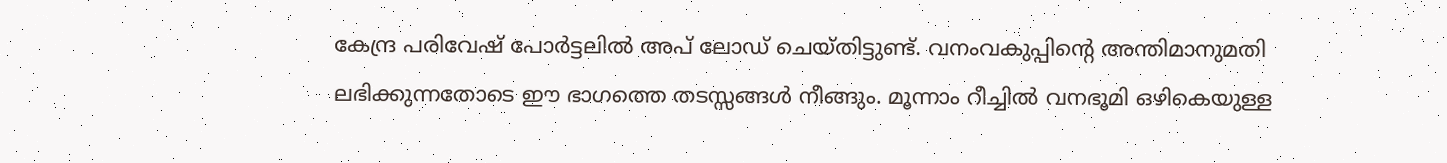കേന്ദ്ര പരിവേഷ് പോര്‍ട്ടലില്‍ അപ് ലോഡ് ചെയ്തിട്ടുണ്ട്. വനംവകുപ്പിന്റെ അന്തിമാനുമതി ലഭിക്കുന്നതോടെ ഈ ഭാഗത്തെ തടസ്സങ്ങള്‍ നീങ്ങും. മൂന്നാം റീച്ചില്‍ വനഭൂമി ഒഴികെയുള്ള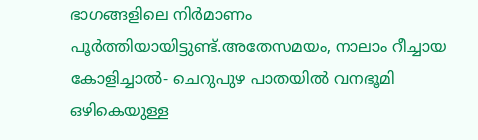ഭാഗങ്ങളിലെ നിര്‍മാണം പൂര്‍ത്തിയായിട്ടുണ്ട്.അതേസമയം, നാലാം റീച്ചായ കോളിച്ചാല്‍- ചെറുപുഴ പാതയില്‍ വനഭൂമി ഒഴികെയുള്ള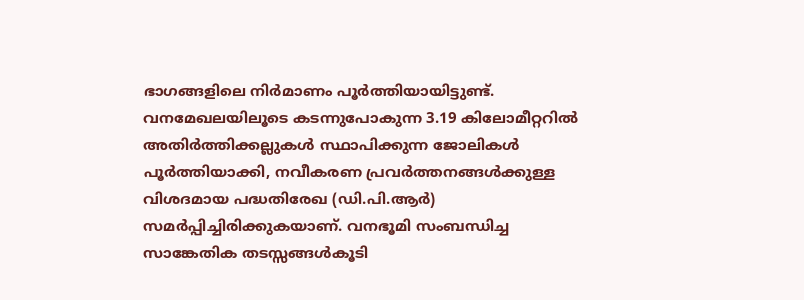ഭാഗങ്ങളിലെ നിര്‍മാണം പൂര്‍ത്തിയായിട്ടുണ്ട്. വനമേഖലയിലൂടെ കടന്നുപോകുന്ന 3.19 കിലോമീറ്ററില്‍ അതിര്‍ത്തിക്കല്ലുകള്‍ സ്ഥാപിക്കുന്ന ജോലികള്‍ പൂര്‍ത്തിയാക്കി, നവീകരണ പ്രവര്‍ത്തനങ്ങള്‍ക്കുള്ള വിശദമായ പദ്ധതിരേഖ (ഡി.പി.ആർ) സമര്‍പ്പിച്ചിരിക്കുകയാണ്. വനഭൂമി സംബന്ധിച്ച സാങ്കേതിക തടസ്സങ്ങള്‍കൂടി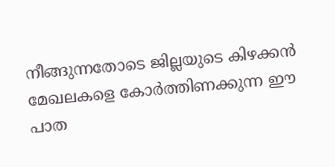നീങ്ങുന്നതോടെ ജില്ലയുടെ കിഴക്കന്‍ മേഖലകളെ കോര്‍ത്തിണക്കുന്ന ഈ പാത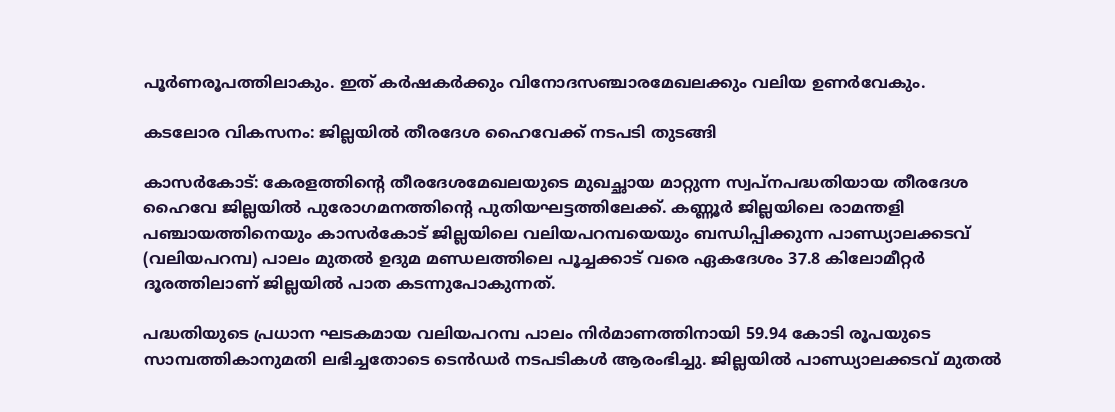പൂര്‍ണരൂപത്തിലാകും. ഇത് കര്‍ഷകര്‍ക്കും വിനോദസഞ്ചാരമേഖലക്കും വലിയ ഉണര്‍വേകും.

കടലോര വികസനം: ജില്ലയില്‍ തീരദേശ ഹൈവേക്ക് നടപടി തുടങ്ങി

കാസർകോട്: കേരളത്തിന്റെ തീരദേശമേഖലയുടെ മുഖച്ഛായ മാറ്റുന്ന സ്വപ്നപദ്ധതിയായ തീരദേശ ഹൈവേ ജില്ലയില്‍ പുരോഗമനത്തിന്റെ പുതിയഘട്ടത്തിലേക്ക്. കണ്ണൂര്‍ ജില്ലയിലെ രാമന്തളി പഞ്ചായത്തിനെയും കാസര്‍കോട് ജില്ലയിലെ വലിയപറമ്പയെയും ബന്ധിപ്പിക്കുന്ന പാണ്ഡ്യാലക്കടവ് (വലിയപറമ്പ) പാലം മുതല്‍ ഉദുമ മണ്ഡലത്തിലെ പൂച്ചക്കാട് വരെ ഏകദേശം 37.8 കിലോമീറ്റര്‍ ദൂരത്തിലാണ് ജില്ലയില്‍ പാത കടന്നുപോകുന്നത്.

പദ്ധതിയുടെ പ്രധാന ഘടകമായ വലിയപറമ്പ പാലം നിര്‍മാണത്തിനായി 59.94 കോടി രൂപയുടെ സാമ്പത്തികാനുമതി ലഭിച്ചതോടെ ടെന്‍ഡര്‍ നടപടികള്‍ ആരംഭിച്ചു. ജില്ലയില്‍ പാണ്ഡ്യാലക്കടവ് മുതല്‍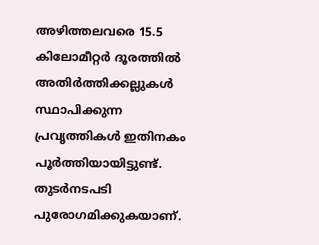അഴിത്തലവരെ 15.5 കിലോമീറ്റര്‍ ദൂരത്തില്‍ അതിര്‍ത്തിക്കല്ലുകള്‍ സ്ഥാപിക്കുന്ന പ്രവൃത്തികള്‍ ഇതിനകം പൂര്‍ത്തിയായിട്ടുണ്ട്. തുടര്‍നടപടി പുരോഗമിക്കുകയാണ്.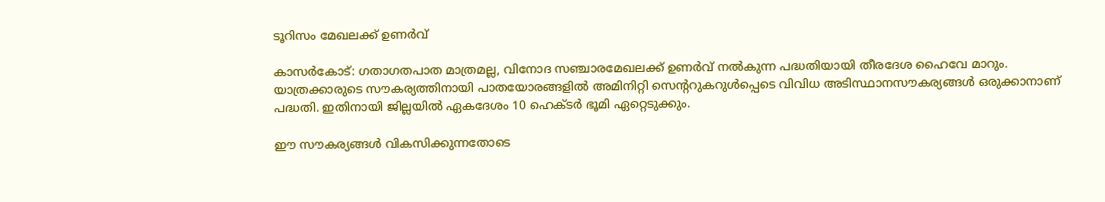ടൂറിസം മേഖലക്ക് ഉണർവ്

കാസർകോട്: ഗതാഗതപാത മാത്രമല്ല, വിനോദ സഞ്ചാരമേഖലക്ക് ഉണർവ് നല്‍കുന്ന പദ്ധതിയായി തീരദേശ ഹൈവേ മാറും. യാത്രക്കാരുടെ സൗകര്യത്തിനായി പാതയോരങ്ങളില്‍ അമിനിറ്റി സെന്ററുകറുള്‍പ്പെടെ വിവിധ അടിസ്ഥാനസൗകര്യങ്ങള്‍ ഒരുക്കാനാണ് പദ്ധതി. ഇതിനായി ജില്ലയില്‍ ഏകദേശം 10 ഹെക്ടര്‍ ഭൂമി ഏറ്റെടുക്കും.

ഈ സൗകര്യങ്ങള്‍ വികസിക്കുന്നതോടെ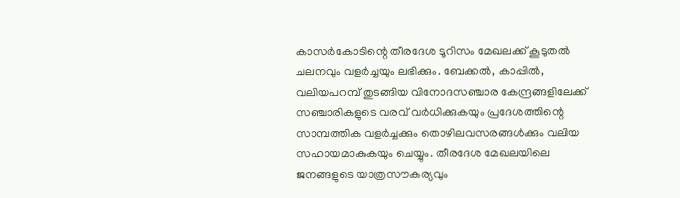കാസര്‍കോടിന്റെ തീരദേശ ടൂറിസം മേഖലക്ക് കൂടുതല്‍ ചലനവും വളര്‍ച്ചയും ലഭിക്കും. ബേക്കല്‍, കാപ്പില്‍, വലിയപറമ്പ് തുടങ്ങിയ വിനോദസഞ്ചാര കേന്ദ്രങ്ങളിലേക്ക് സഞ്ചാരികളുടെ വരവ് വര്‍ധിക്കുകയും പ്രദേശത്തിന്റെ സാമ്പത്തിക വളര്‍ച്ചക്കും തൊഴിലവസരങ്ങള്‍ക്കും വലിയ സഹായമാകുകയും ചെയ്യും. തീരദേശ മേഖലയിലെ ജനങ്ങളുടെ യാത്രസൗകര്യവും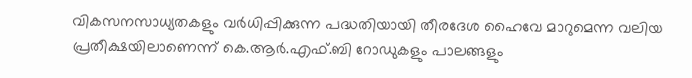വികസനസാധ്യതകളും വര്‍ധിപ്പിക്കുന്ന പദ്ധതിയായി തീരദേശ ഹൈവേ മാറുമെന്ന വലിയ പ്രതീക്ഷയിലാണെന്ന് കെ.ആര്‍.എഫ്.ബി റോഡുകളും പാലങ്ങളും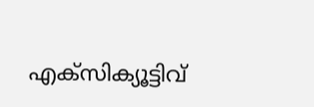എക്‌സിക്യൂട്ടിവ്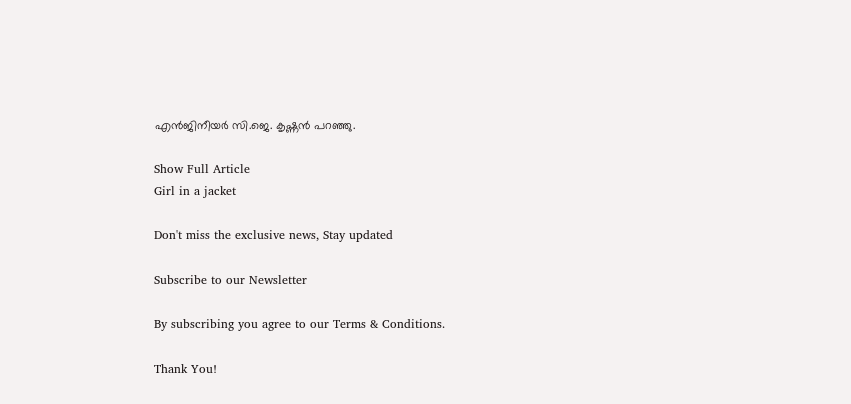എൻജിനീയര്‍ സി.ജെ. കൃഷ്ണന്‍ പറഞ്ഞു.

Show Full Article
Girl in a jacket

Don't miss the exclusive news, Stay updated

Subscribe to our Newsletter

By subscribing you agree to our Terms & Conditions.

Thank You!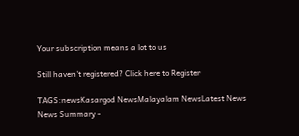Your subscription means a lot to us

Still haven't registered? Click here to Register

TAGS:newsKasargod NewsMalayalam NewsLatest News
News Summary -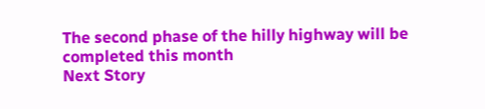The second phase of the hilly highway will be completed this month
Next Story